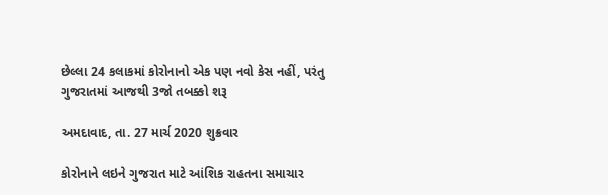છેલ્લા 24 કલાકમાં કોરોનાનો એક પણ નવો કેસ નહીં, પરંતુ ગુજરાતમાં આજથી 3જો તબક્કો શરૂ

અમદાવાદ, તા. 27 માર્ચ 2020 શુક્રવાર

કોરોનાને લઇને ગુજરાત માટે આંશિક રાહતના સમાચાર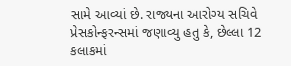સામે આવ્યાં છે. રાજ્યના આરોગ્ય સચિવે પ્રેસકોન્ફરન્સમાં જણાવ્યુ હતુ કે, છેલ્લા 12 કલાકમાં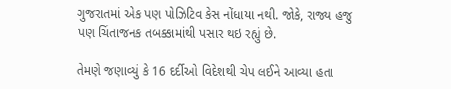ગુજરાતમાં એક પણ પોઝિટિવ કેસ નોંધાયા નથી. જોકે, રાજ્ય હજુ પણ ચિંતાજનક તબક્કામાંથી પસાર થઇ રહ્યું છે.

તેમણે જણાવ્યું કે 16 દર્દીઓ વિદેશથી ચેપ લઈને આવ્યા હતા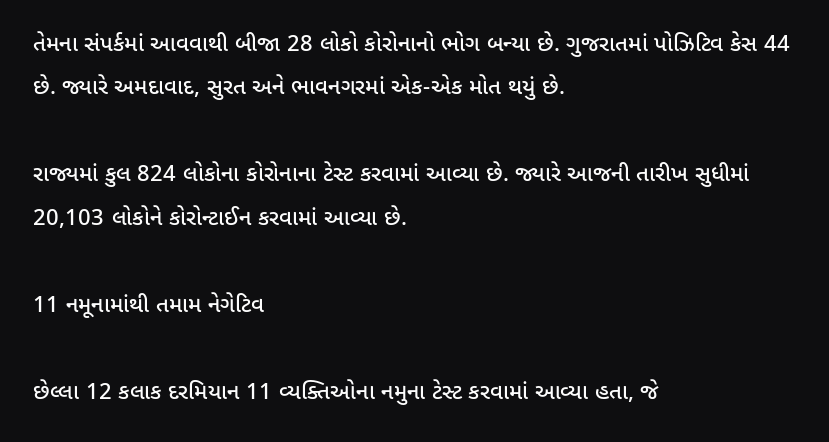તેમના સંપર્કમાં આવવાથી બીજા 28 લોકો કોરોનાનો ભોગ બન્યા છે. ગુજરાતમાં પોઝિટિવ કેસ 44 છે. જ્યારે અમદાવાદ, સુરત અને ભાવનગરમાં એક-એક મોત થયું છે.

રાજ્યમાં કુલ 824 લોકોના કોરોનાના ટેસ્ટ કરવામાં આવ્યા છે. જ્યારે આજની તારીખ સુધીમાં 20,103 લોકોને કોરોન્ટાઈન કરવામાં આવ્યા છે.

11 નમૂનામાંથી તમામ નેગેટિવ

છેલ્લા 12 કલાક દરમિયાન 11 વ્યક્તિઓના નમુના ટેસ્ટ કરવામાં આવ્યા હતા, જે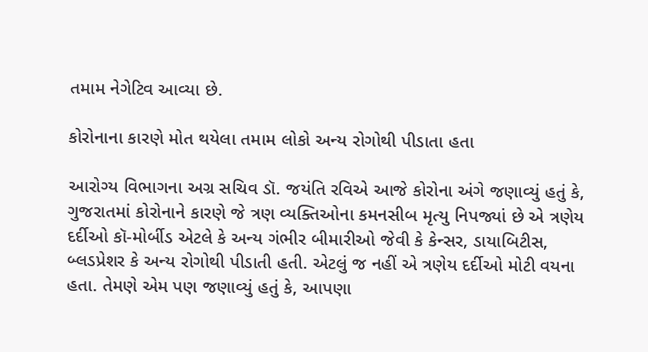તમામ નેગેટિવ આવ્યા છે.

કોરોનાના કારણે મોત થયેલા તમામ લોકો અન્ય રોગોથી પીડાતા હતા

આરોગ્ય વિભાગના અગ્ર સચિવ ડૉ. જયંતિ રવિએ આજે કોરોના અંગે જણાવ્યું હતું કે, ગુજરાતમાં કોરોનાને કારણે જે ત્રણ વ્યક્તિઓના કમનસીબ મૃત્યુ નિપજ્યાં છે એ ત્રણેય દર્દીઓ કૉ-મોર્બીડ એટલે કે અન્ય ગંભીર બીમારીઓ જેવી કે કેન્સર, ડાયાબિટીસ, બ્લડપ્રેશર કે અન્ય રોગોથી પીડાતી હતી. એટલું જ નહીં એ ત્રણેય દર્દીઓ મોટી વયના હતા. તેમણે એમ પણ જણાવ્યું હતું કે, આપણા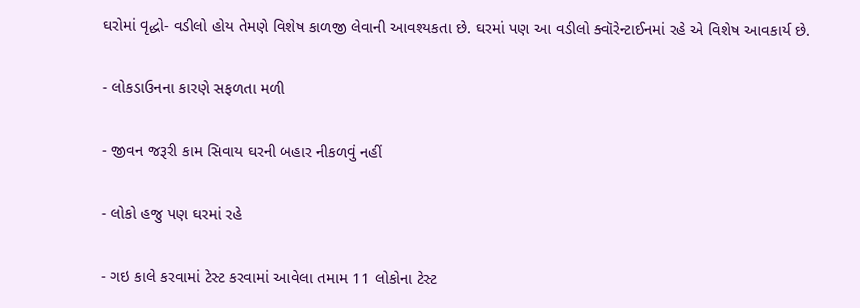ઘરોમાં વૃદ્ધો- વડીલો હોય તેમણે વિશેષ કાળજી લેવાની આવશ્યકતા છે. ઘરમાં પણ આ વડીલો ક્વૉરેન્ટાઈનમાં રહે એ વિશેષ આવકાર્ય છે.

- લોકડાઉનના કારણે સફળતા મળી

- જીવન જરૂરી કામ સિવાય ઘરની બહાર નીકળવું નહીં

- લોકો હજુ પણ ઘરમાં રહે

- ગઇ કાલે કરવામાં ટેસ્ટ કરવામાં આવેલા તમામ 11 લોકોના ટેસ્ટ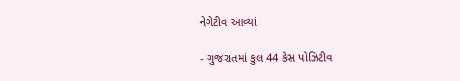નેગેટીવ આવ્યાં

- ગુજરાતમાં કુલ 44 કેસ પોઝિટીવ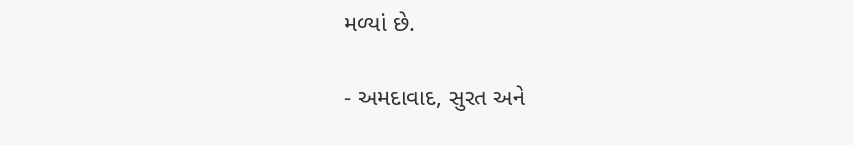મળ્યાં છે.

- અમદાવાદ, સુરત અને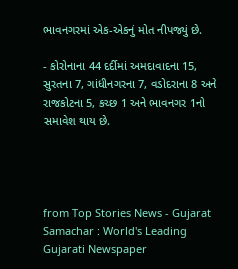ભાવનગરમાં એક-એકનું મોત નીપજ્યું છે.

- કોરોનાના 44 દર્દીમાં અમદાવાદના 15, સુરતના 7, ગાંધીનગરના 7, વડોદરાના 8 અને રાજકોટના 5, કચ્છ 1 અને ભાવનગર 1નો સમાવેશ થાય છે.




from Top Stories News - Gujarat Samachar : World's Leading Gujarati Newspaper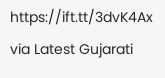https://ift.tt/3dvK4Ax
via Latest Gujarati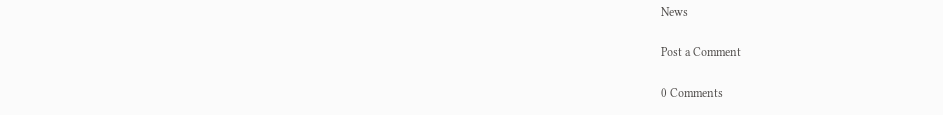News

Post a Comment

0 Comments